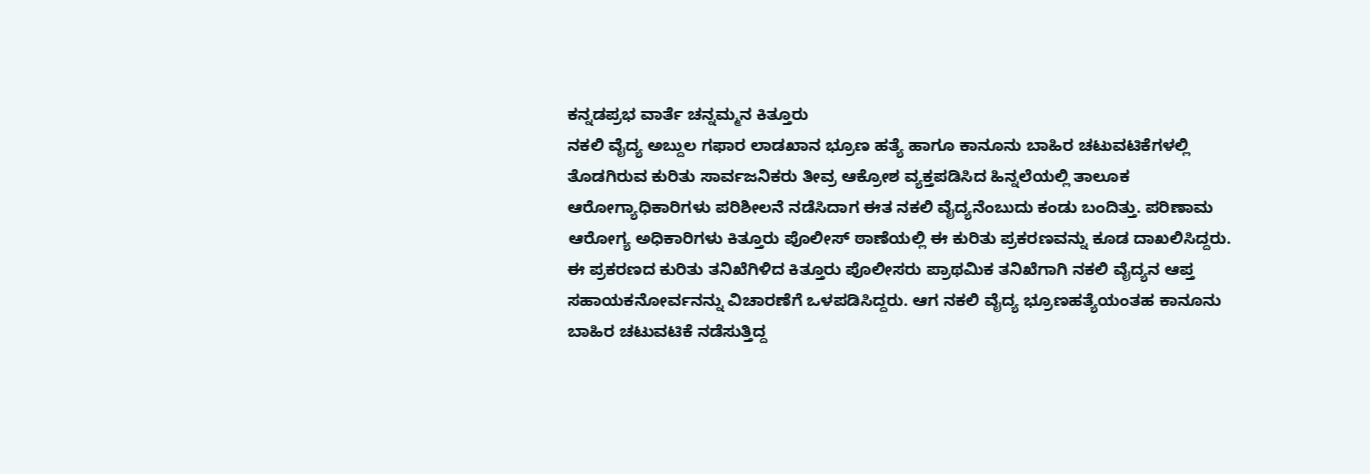ಕನ್ನಡಪ್ರಭ ವಾರ್ತೆ ಚನ್ನಮ್ಮನ ಕಿತ್ತೂರು
ನಕಲಿ ವೈದ್ಯ ಅಬ್ದುಲ ಗಫಾರ ಲಾಡಖಾನ ಭ್ರೂಣ ಹತ್ಯೆ ಹಾಗೂ ಕಾನೂನು ಬಾಹಿರ ಚಟುವಟಿಕೆಗಳಲ್ಲಿ ತೊಡಗಿರುವ ಕುರಿತು ಸಾರ್ವಜನಿಕರು ತೀವ್ರ ಆಕ್ರೋಶ ವ್ಯಕ್ತಪಡಿಸಿದ ಹಿನ್ನಲೆಯಲ್ಲಿ ತಾಲೂಕ ಆರೋಗ್ಯಾಧಿಕಾರಿಗಳು ಪರಿಶೀಲನೆ ನಡೆಸಿದಾಗ ಈತ ನಕಲಿ ವೈದ್ಯನೆಂಬುದು ಕಂಡು ಬಂದಿತ್ತು. ಪರಿಣಾಮ ಆರೋಗ್ಯ ಅಧಿಕಾರಿಗಳು ಕಿತ್ತೂರು ಪೊಲೀಸ್ ಠಾಣೆಯಲ್ಲಿ ಈ ಕುರಿತು ಪ್ರಕರಣವನ್ನು ಕೂಡ ದಾಖಲಿಸಿದ್ದರು.
ಈ ಪ್ರಕರಣದ ಕುರಿತು ತನಿಖೆಗಿಳಿದ ಕಿತ್ತೂರು ಪೊಲೀಸರು ಪ್ರಾಥಮಿಕ ತನಿಖೆಗಾಗಿ ನಕಲಿ ವೈದ್ಯನ ಆಪ್ತ ಸಹಾಯಕನೋರ್ವನನ್ನು ವಿಚಾರಣೆಗೆ ಒಳಪಡಿಸಿದ್ದರು. ಆಗ ನಕಲಿ ವೈದ್ಯ ಭ್ರೂಣಹತ್ಯೆಯಂತಹ ಕಾನೂನು ಬಾಹಿರ ಚಟುವಟಿಕೆ ನಡೆಸುತ್ತಿದ್ದ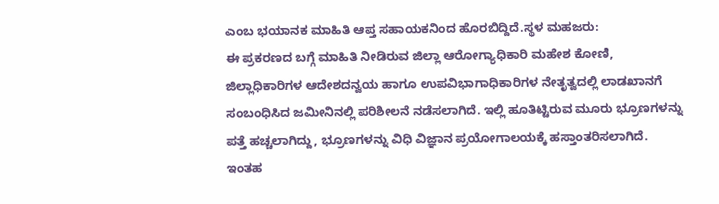ಎಂಬ ಭಯಾನಕ ಮಾಹಿತಿ ಆಪ್ತ ಸಹಾಯಕನಿಂದ ಹೊರಬಿದ್ದಿದೆ.ಸ್ಥಳ ಮಹಜರು:
ಈ ಪ್ರಕರಣದ ಬಗ್ಗೆ ಮಾಹಿತಿ ನೀಡಿರುವ ಜಿಲ್ಲಾ ಆರೋಗ್ಯಾಧಿಕಾರಿ ಮಹೇಶ ಕೋಣಿ, ಜಿಲ್ಲಾಧಿಕಾರಿಗಳ ಆದೇಶದನ್ವಯ ಹಾಗೂ ಉಪವಿಭಾಗಾಧಿಕಾರಿಗಳ ನೇತೃತ್ವದಲ್ಲಿ ಲಾಡಖಾನಗೆ ಸಂಬಂಧಿಸಿದ ಜಮೀನಿನಲ್ಲಿ ಪರಿಶೀಲನೆ ನಡೆಸಲಾಗಿದೆ. ಇಲ್ಲಿ ಹೂತಿಟ್ಟಿರುವ ಮೂರು ಭ್ರೂಣಗಳನ್ನು ಪತ್ತೆ ಹಚ್ಚಲಾಗಿದ್ದು, ಭ್ರೂಣಗಳನ್ನು ವಿಧಿ ವಿಜ್ಞಾನ ಪ್ರಯೋಗಾಲಯಕ್ಕೆ ಹಸ್ತಾಂತರಿಸಲಾಗಿದೆ. ಇಂತಹ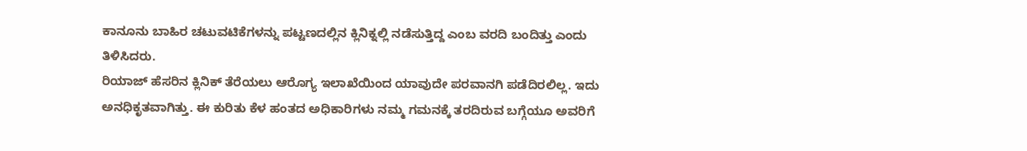ಕಾನೂನು ಬಾಹಿರ ಚಟುವಟಿಕೆಗಳನ್ನು ಪಟ್ಟಣದಲ್ಲಿನ ಕ್ಲಿನಿಕ್ನಲ್ಲಿ ನಡೆಸುತ್ತಿದ್ದ ಎಂಬ ವರದಿ ಬಂದಿತ್ತು ಎಂದು ತಿಳಿಸಿದರು.
ರಿಯಾಜ್ ಹೆಸರಿನ ಕ್ಲಿನಿಕ್ ತೆರೆಯಲು ಆರೊಗ್ಯ ಇಲಾಖೆಯಿಂದ ಯಾವುದೇ ಪರವಾನಗಿ ಪಡೆದಿರಲಿಲ್ಲ. ಇದು ಅನಧಿಕೃತವಾಗಿತ್ತು. ಈ ಕುರಿತು ಕೆಳ ಹಂತದ ಅಧಿಕಾರಿಗಳು ನಮ್ಮ ಗಮನಕ್ಕೆ ತರದಿರುವ ಬಗ್ಗೆಯೂ ಅವರಿಗೆ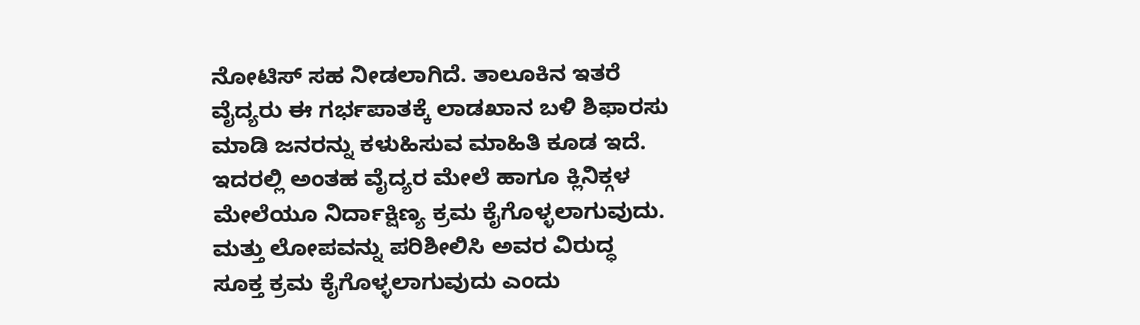ನೋಟಿಸ್ ಸಹ ನೀಡಲಾಗಿದೆ. ತಾಲೂಕಿನ ಇತರೆ ವೈದ್ಯರು ಈ ಗರ್ಭಪಾತಕ್ಕೆ ಲಾಡಖಾನ ಬಳಿ ಶಿಫಾರಸು ಮಾಡಿ ಜನರನ್ನು ಕಳುಹಿಸುವ ಮಾಹಿತಿ ಕೂಡ ಇದೆ. ಇದರಲ್ಲಿ ಅಂತಹ ವೈದ್ಯರ ಮೇಲೆ ಹಾಗೂ ಕ್ಲಿನಿಕ್ಗಳ ಮೇಲೆಯೂ ನಿರ್ದಾಕ್ಷಿಣ್ಯ ಕ್ರಮ ಕೈಗೊಳ್ಳಲಾಗುವುದು. ಮತ್ತು ಲೋಪವನ್ನು ಪರಿಶೀಲಿಸಿ ಅವರ ವಿರುದ್ಧ ಸೂಕ್ತ ಕ್ರಮ ಕೈಗೊಳ್ಳಲಾಗುವುದು ಎಂದು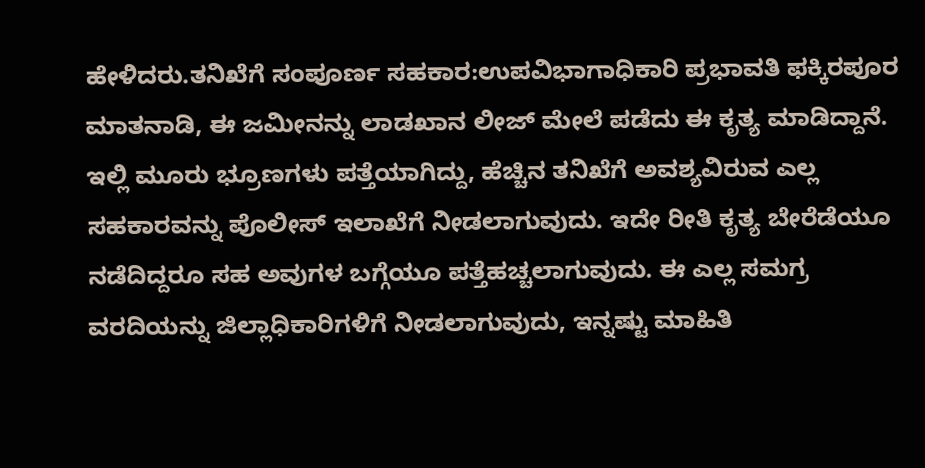ಹೇಳಿದರು.ತನಿಖೆಗೆ ಸಂಪೂರ್ಣ ಸಹಕಾರ:ಉಪವಿಭಾಗಾಧಿಕಾರಿ ಪ್ರಭಾವತಿ ಫಕ್ಕಿರಪೂರ ಮಾತನಾಡಿ, ಈ ಜಮೀನನ್ನು ಲಾಡಖಾನ ಲೀಜ್ ಮೇಲೆ ಪಡೆದು ಈ ಕೃತ್ಯ ಮಾಡಿದ್ದಾನೆ. ಇಲ್ಲಿ ಮೂರು ಭ್ರೂಣಗಳು ಪತ್ತೆಯಾಗಿದ್ದು, ಹೆಚ್ಚಿನ ತನಿಖೆಗೆ ಅವಶ್ಯವಿರುವ ಎಲ್ಲ ಸಹಕಾರವನ್ನು ಪೊಲೀಸ್ ಇಲಾಖೆಗೆ ನೀಡಲಾಗುವುದು. ಇದೇ ರೀತಿ ಕೃತ್ಯ ಬೇರೆಡೆಯೂ ನಡೆದಿದ್ದರೂ ಸಹ ಅವುಗಳ ಬಗ್ಗೆಯೂ ಪತ್ತೆಹಚ್ಚಲಾಗುವುದು. ಈ ಎಲ್ಲ ಸಮಗ್ರ ವರದಿಯನ್ನು ಜಿಲ್ಲಾಧಿಕಾರಿಗಳಿಗೆ ನೀಡಲಾಗುವುದು, ಇನ್ನಷ್ಟು ಮಾಹಿತಿ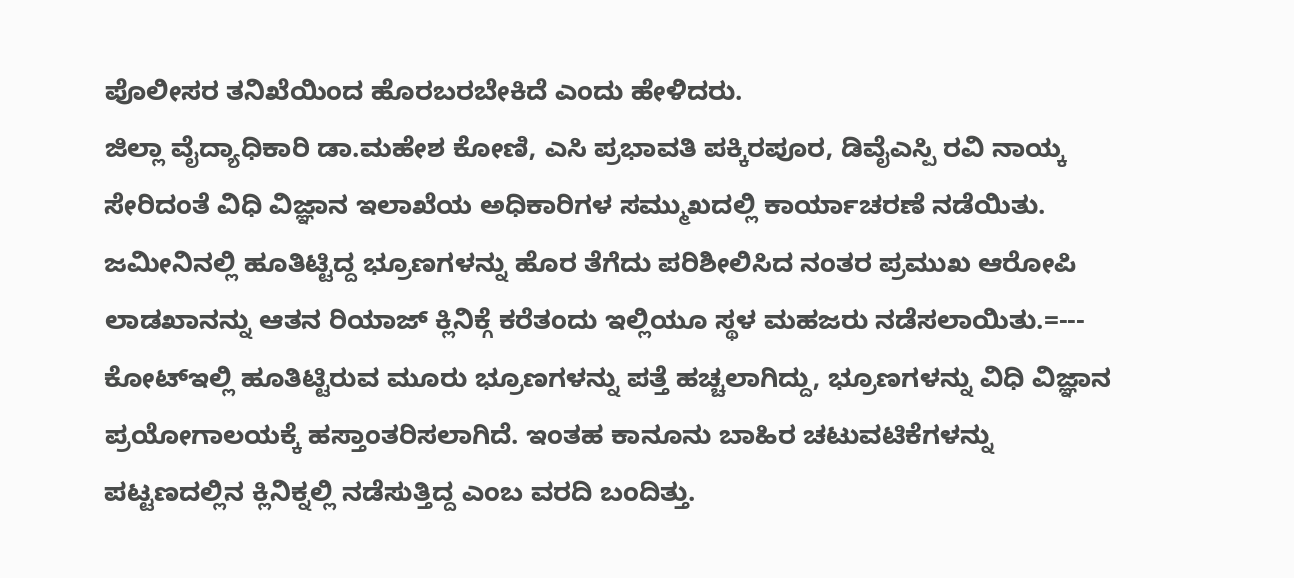ಪೊಲೀಸರ ತನಿಖೆಯಿಂದ ಹೊರಬರಬೇಕಿದೆ ಎಂದು ಹೇಳಿದರು.
ಜಿಲ್ಲಾ ವೈದ್ಯಾಧಿಕಾರಿ ಡಾ.ಮಹೇಶ ಕೋಣಿ, ಎಸಿ ಪ್ರಭಾವತಿ ಪಕ್ಕಿರಪೂರ, ಡಿವೈಎಸ್ಪಿ ರವಿ ನಾಯ್ಕ ಸೇರಿದಂತೆ ವಿಧಿ ವಿಜ್ಞಾನ ಇಲಾಖೆಯ ಅಧಿಕಾರಿಗಳ ಸಮ್ಮುಖದಲ್ಲಿ ಕಾರ್ಯಾಚರಣೆ ನಡೆಯಿತು. ಜಮೀನಿನಲ್ಲಿ ಹೂತಿಟ್ಟಿದ್ದ ಭ್ರೂಣಗಳನ್ನು ಹೊರ ತೆಗೆದು ಪರಿಶೀಲಿಸಿದ ನಂತರ ಪ್ರಮುಖ ಆರೋಪಿ ಲಾಡಖಾನನ್ನು ಆತನ ರಿಯಾಜ್ ಕ್ಲಿನಿಕ್ಗೆ ಕರೆತಂದು ಇಲ್ಲಿಯೂ ಸ್ಥಳ ಮಹಜರು ನಡೆಸಲಾಯಿತು.=---
ಕೋಟ್ಇಲ್ಲಿ ಹೂತಿಟ್ಟಿರುವ ಮೂರು ಭ್ರೂಣಗಳನ್ನು ಪತ್ತೆ ಹಚ್ಚಲಾಗಿದ್ದು, ಭ್ರೂಣಗಳನ್ನು ವಿಧಿ ವಿಜ್ಞಾನ ಪ್ರಯೋಗಾಲಯಕ್ಕೆ ಹಸ್ತಾಂತರಿಸಲಾಗಿದೆ. ಇಂತಹ ಕಾನೂನು ಬಾಹಿರ ಚಟುವಟಿಕೆಗಳನ್ನು ಪಟ್ಟಣದಲ್ಲಿನ ಕ್ಲಿನಿಕ್ನಲ್ಲಿ ನಡೆಸುತ್ತಿದ್ದ ಎಂಬ ವರದಿ ಬಂದಿತ್ತು.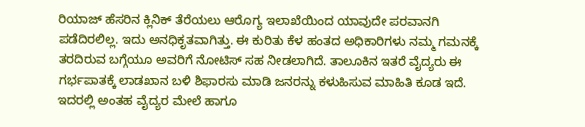ರಿಯಾಜ್ ಹೆಸರಿನ ಕ್ಲಿನಿಕ್ ತೆರೆಯಲು ಆರೊಗ್ಯ ಇಲಾಖೆಯಿಂದ ಯಾವುದೇ ಪರವಾನಗಿ ಪಡೆದಿರಲಿಲ್ಲ. ಇದು ಅನಧಿಕೃತವಾಗಿತ್ತು. ಈ ಕುರಿತು ಕೆಳ ಹಂತದ ಅಧಿಕಾರಿಗಳು ನಮ್ಮ ಗಮನಕ್ಕೆ ತರದಿರುವ ಬಗ್ಗೆಯೂ ಅವರಿಗೆ ನೋಟಿಸ್ ಸಹ ನೀಡಲಾಗಿದೆ. ತಾಲೂಕಿನ ಇತರೆ ವೈದ್ಯರು ಈ ಗರ್ಭಪಾತಕ್ಕೆ ಲಾಡಖಾನ ಬಳಿ ಶಿಫಾರಸು ಮಾಡಿ ಜನರನ್ನು ಕಳುಹಿಸುವ ಮಾಹಿತಿ ಕೂಡ ಇದೆ. ಇದರಲ್ಲಿ ಅಂತಹ ವೈದ್ಯರ ಮೇಲೆ ಹಾಗೂ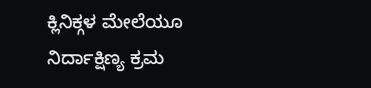ಕ್ಲಿನಿಕ್ಗಳ ಮೇಲೆಯೂ ನಿರ್ದಾಕ್ಷಿಣ್ಯ ಕ್ರಮ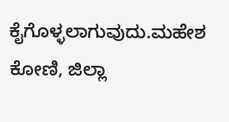ಕೈಗೊಳ್ಳಲಾಗುವುದು.ಮಹೇಶ ಕೋಣಿ, ಜಿಲ್ಲಾ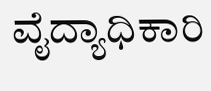ವೈದ್ಯಾಧಿಕಾರಿ